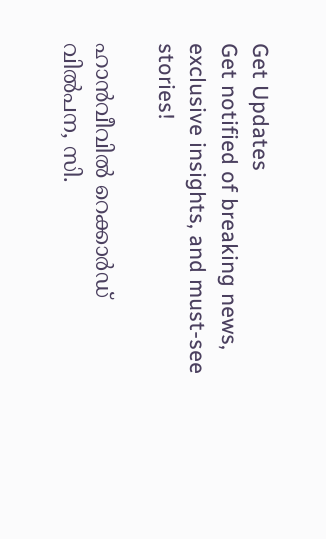Get Updates
Get notified of breaking news, exclusive insights, and must-see stories!

ഹാന്‍വീവില്‍ റെക്കാര്‍ഡ് വില്‍പന, സി.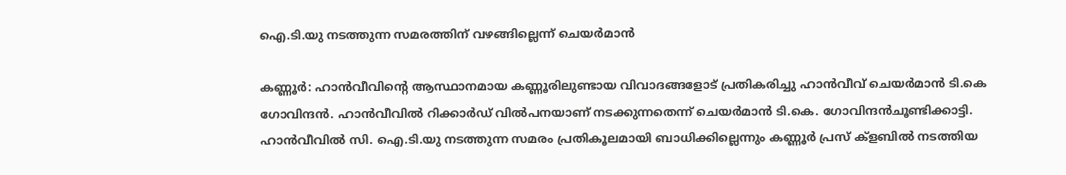ഐ.ടി.യു നടത്തുന്ന സമരത്തിന് വഴങ്ങില്ലെന്ന് ചെയര്‍മാന്‍

കണ്ണൂര്‍: ഹാന്‍വീവിന്റെ ആസ്ഥാനമായ കണ്ണൂരിലുണ്ടായ വിവാദങ്ങളോട് പ്രതികരിച്ചു ഹാന്‍വീവ് ചെയര്‍മാന്‍ ടി.കെ ഗോവിന്ദന്‍. ഹാന്‍വീവില്‍ റിക്കാര്‍ഡ് വില്‍പനയാണ് നടക്കുന്നതെന്ന് ചെയര്‍മാന്‍ ടി.കെ. ഗോവിന്ദന്‍ചൂണ്ടിക്കാട്ടി. ഹാന്‍വീവില്‍ സി. ഐ.ടി.യു നടത്തുന്ന സമരം പ്രതികൂലമായി ബാധിക്കില്ലെന്നും കണ്ണൂര്‍ പ്രസ് ക്‌ളബില്‍ നടത്തിയ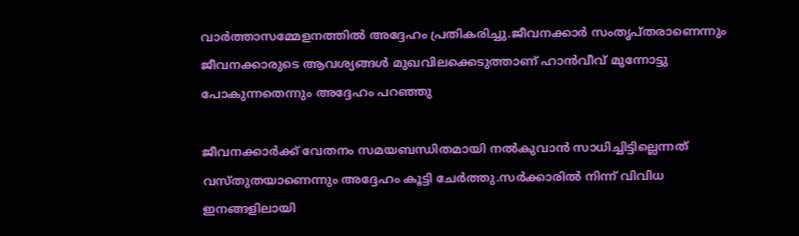വാര്‍ത്താസമ്മേളനത്തില്‍ അദ്ദേഹം പ്രതികരിച്ചു.ജീവനക്കാര്‍ സംതൃപ്തരാണെന്നും ജീവനക്കാരുടെ ആവശ്യങ്ങള്‍ മുഖവിലക്കെടുത്താണ് ഹാന്‍വീവ് മുന്നോട്ടു പോകുന്നതെന്നും അദ്ദേഹം പറഞ്ഞു

ജീവനക്കാര്‍ക്ക് വേതനം സമയബന്ധിതമായി നല്‍കുവാന്‍ സാധിച്ചിട്ടില്ലെന്നത് വസ്തുതയാണെന്നും അദ്ദേഹം കൂട്ടി ചേര്‍ത്തു.സര്‍ക്കാരില്‍ നിന്ന് വിവിധ ഇനങ്ങളിലായി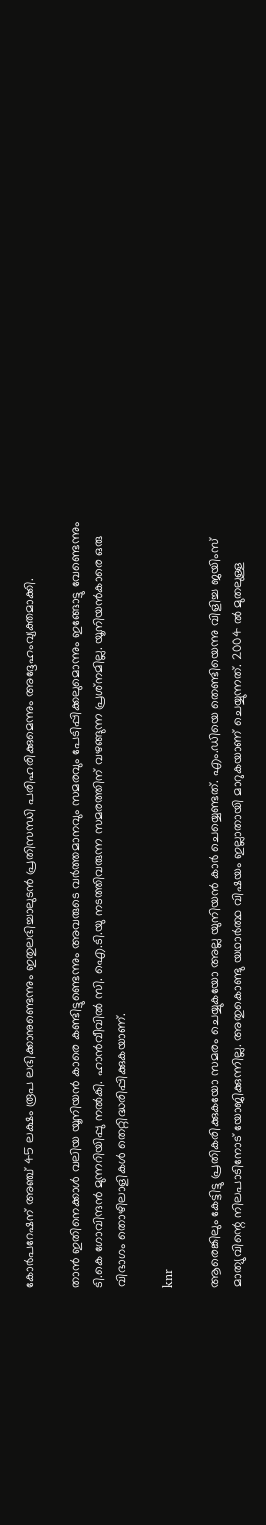കോര്‍പറേഷന് അഞ്ച് 45 ലക്ഷം രൂപ ലഭിക്കാനുണ്ടെന്നും ഇതുലഭിച്ചാലുടന്‍ പ്രതിസന്ധി പരിഹരിക്കുമെന്നും അദ്ദേഹംവ്യക്തമാക്കി.

താന്‍ ഇതിനെക്കാള്‍ വലിയ യൂനിയന്‍ കാരെ കണ്ടിട്ടുണ്ടെന്നും അവരുടെ വര്‍ത്തമാനവും സമരവും പേടിപ്പിക്കലുമൊന്നും ഇങ്ങോട്ടു വേണ്ടെന്നും ടി.കെ ഗോവിന്ദന്‍ മുന്നറിയിപ്പു നല്‍കി. ഹാന്‍വീവില്‍ സി. ഐ.ടി.യു നടത്തിവരുന്ന സമരത്തിന് വഴങ്ങുന്ന പ്രശ്‌നമില്ല. യൂനിയന്‍കാരെ ഒരു വിഭാഗം തൊഴിലാളികള്‍ തെറ്റിദ്ധരിപ്പിക്കുകയാണ്.

knr

ആരെങ്കിലും കേട്ടിട്ടു പ്രതികരിക്കുകയോ സമരം ചെയ്യുകയോ അല്ല യുനിയന്‍ കാര്‍ ചെയ്യെണ്ടത്. എം.ഡിയെ തെണ്ടിയെന്നു വിളിച്ച ജയിംസ് മാത്യുവിന്റെ നിലപാടിനോട് യോജിക്കുന്നില്ല. അതുകൊണ്ടു യഥാര്‍ത്ഥ വിഷയം ഇല്ലാതായി മാറുകയാണ് ചെയ്യുന്നത്. 2004 ല്‍ മുതലുള്ള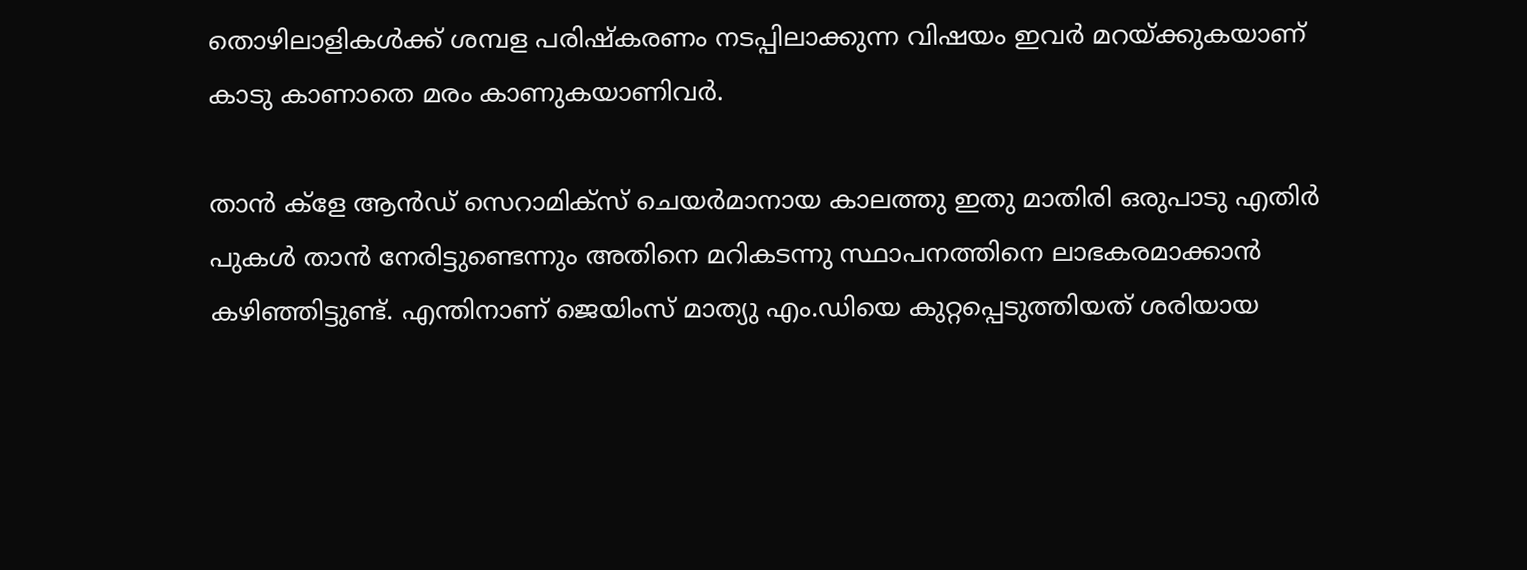തൊഴിലാളികള്‍ക്ക് ശമ്പള പരിഷ്‌കരണം നടപ്പിലാക്കുന്ന വിഷയം ഇവര്‍ മറയ്ക്കുകയാണ് കാടു കാണാതെ മരം കാണുകയാണിവര്‍.

താന്‍ ക്‌ളേ ആന്‍ഡ് സെറാമിക്‌സ് ചെയര്‍മാനായ കാലത്തു ഇതു മാതിരി ഒരുപാടു എതിര്‍ പുകള്‍ താന്‍ നേരിട്ടുണ്ടെന്നും അതിനെ മറികടന്നു സ്ഥാപനത്തിനെ ലാഭകരമാക്കാന്‍ കഴിഞ്ഞിട്ടുണ്ട്. എന്തിനാണ് ജെയിംസ് മാത്യു എം.ഡിയെ കുറ്റപ്പെടുത്തിയത് ശരിയായ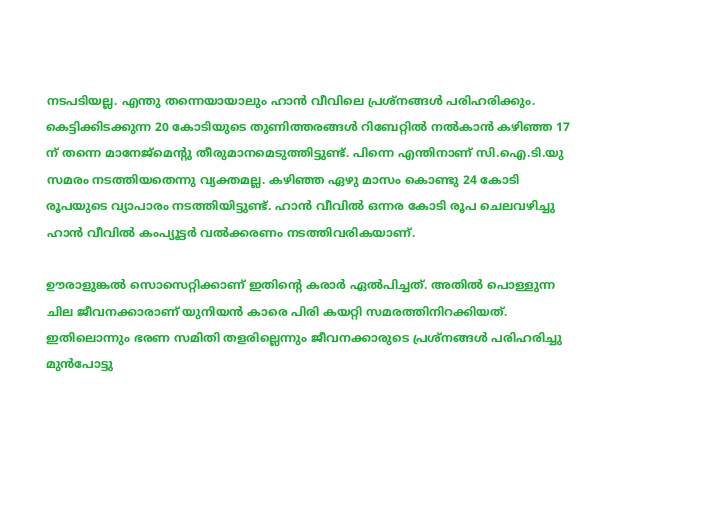നടപടിയല്ല. എന്തു തന്നെയായാലും ഹാന്‍ വീവിലെ പ്രശ്‌നങ്ങള്‍ പരിഹരിക്കും. കെട്ടിക്കിടക്കുന്ന 20 കോടിയുടെ തുണിത്തരങ്ങള്‍ റിബേറ്റില്‍ നല്‍കാന്‍ കഴിഞ്ഞ 17 ന് തന്നെ മാനേജ്‌മെന്റു തീരുമാനമെടുത്തിട്ടുണ്ട്. പിന്നെ എന്തിനാണ് സി.ഐ.ടി.യു സമരം നടത്തിയതെന്നു വ്യക്തമല്ല. കഴിഞ്ഞ ഏഴു മാസം കൊണ്ടു 24 കോടി രൂപയുടെ വ്യാപാരം നടത്തിയിട്ടുണ്ട്. ഹാന്‍ വീവില്‍ ഒന്നര കോടി രൂപ ചെലവഴിച്ചു ഹാന്‍ വീവില്‍ കംപ്യൂട്ടര്‍ വല്‍ക്കരണം നടത്തിവരികയാണ്.

ഊരാളുങ്കല്‍ സൊസെറ്റിക്കാണ് ഇതിന്റെ കരാര്‍ ഏല്‍പിച്ചത്. അതില്‍ പൊള്ളുന്ന ചില ജീവനക്കാരാണ് യുനിയന്‍ കാരെ പിരി കയറ്റി സമരത്തിനിറക്കിയത്. ഇതിലൊന്നും ഭരണ സമിതി തളരില്ലെന്നും ജീവനക്കാരുടെ പ്രശ്‌നങ്ങള്‍ പരിഹരിച്ചു മുന്‍പോട്ടു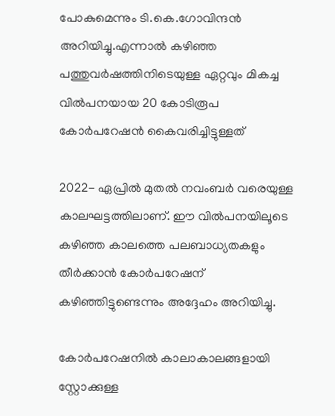പോകുമെന്നും ടി.കെ.ഗോവിന്ദന്‍ അറിയിച്ചു.എന്നാല്‍ കഴിഞ്ഞ പത്തുവര്‍ഷത്തിനിടെയുള്ള ഏറ്റവും മികച്ച വില്‍പനയായ 20 കോടിരൂപ കോര്‍പറേഷന്‍ കൈവരിച്ചിട്ടുള്ളത്

2022- ഏപ്രില്‍ മുതല്‍ നവംബര്‍ വരെയുള്ള കാലഘട്ടത്തിലാണ്. ഈ വില്‍പനയിലൂടെ കഴിഞ്ഞ കാലത്തെ പലബാധ്യതകളും തീര്‍ക്കാന്‍ കോര്‍പറേഷന് കഴിഞ്ഞിട്ടുണ്ടെന്നും അദ്ദേഹം അറിയിച്ചു.

കോര്‍പറേഷനില്‍ കാലാകാലങ്ങളായി സ്റ്റോക്കുള്ള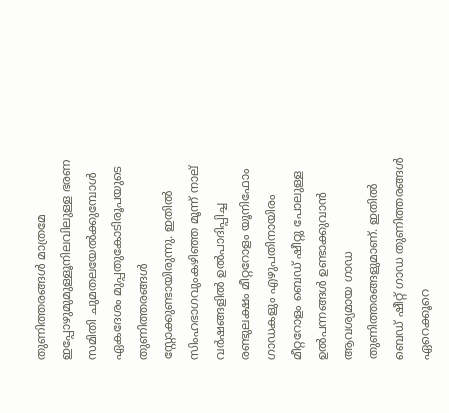തുണിത്തരങ്ങള്‍ മാത്രമേ ഇപ്പോഴുമുമുള്ളൂനിലവിലുള്ള ഭരണ സമിതി ചുമതലയേല്‍ക്കുമ്പോള്‍ ഏകദേശം മുപ്പതുകോടിരൂപയുടെ തുണിത്തരങ്ങള്‍ സ്റ്റോക്കുണ്ടായിരുന്നു. ഇതില്‍ സിംഹഭാഗവുംകഴിഞ്ഞ മൂന്ന് നാല് വര്‍ഷങ്ങളില്‍ ഉല്‍പാദിപ്പിച്ച രണ്ടുലക്ഷം മീറ്ററോളം യൂനിഫോം ഗാഡകളും എഴുപതിനായിരം മീറ്ററോളം ബെഡ് ഷീറ്റു പോലുള്ള ഉല്‍പന്നങ്ങള്‍ ഉണ്ടാക്കുവാന്‍ ആവശ്യമായ ഗാഡ തുണിത്തരങ്ങളുമാണ്. ഇതില്‍ ബെഡ് ഷീറ്റ് ഗാഡ തുണിത്തരങ്ങള്‍ ഏറെക്കൂറെ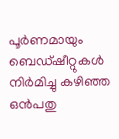പൂര്‍ണമായും ബെഡ്ഷീറ്റുകള്‍ നിര്‍മിച്ചു കഴിഞ്ഞ ഒന്‍പതു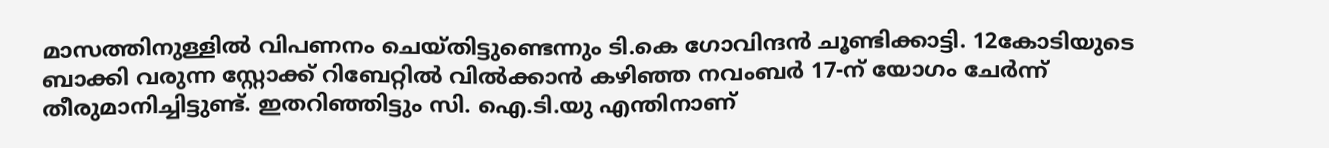മാസത്തിനുള്ളില്‍ വിപണനം ചെയ്തിട്ടുണ്ടെന്നും ടി.കെ ഗോവിന്ദന്‍ ചൂണ്ടിക്കാട്ടി. 12കോടിയുടെ ബാക്കി വരുന്ന സ്റ്റോക്ക് റിബേറ്റില്‍ വില്‍ക്കാന്‍ കഴിഞ്ഞ നവംബര്‍ 17-ന് യോഗം ചേര്‍ന്ന് തീരുമാനിച്ചിട്ടുണ്ട്. ഇതറിഞ്ഞിട്ടും സി. ഐ.ടി.യു എന്തിനാണ്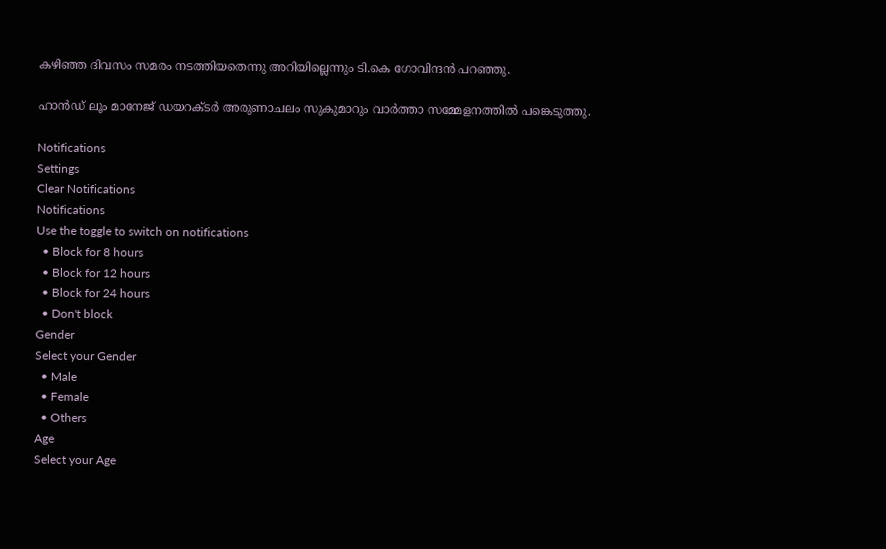കഴിഞ്ഞ ദിവസം സമരം നടത്തിയതെന്നു അറിയില്ലെന്നും ടി.കെ ഗോവിന്ദന്‍ പറഞ്ഞു.

ഹാന്‍ഡ് ലൂം മാനേജ് ഡയറക്ടര്‍ അരുണാചലം സുകുമാറും വാര്‍ത്താ സമ്മേളനത്തില്‍ പങ്കെടുത്തു.

Notifications
Settings
Clear Notifications
Notifications
Use the toggle to switch on notifications
  • Block for 8 hours
  • Block for 12 hours
  • Block for 24 hours
  • Don't block
Gender
Select your Gender
  • Male
  • Female
  • Others
Age
Select your Age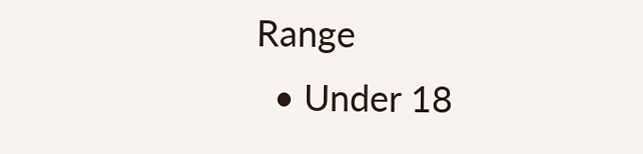Range
  • Under 18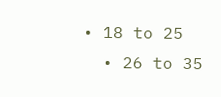• 18 to 25
  • 26 to 35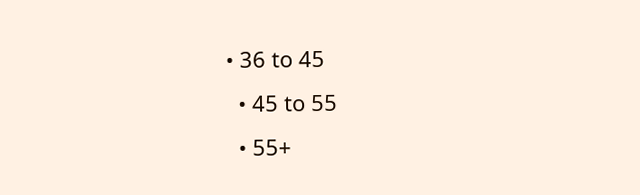• 36 to 45
  • 45 to 55
  • 55+